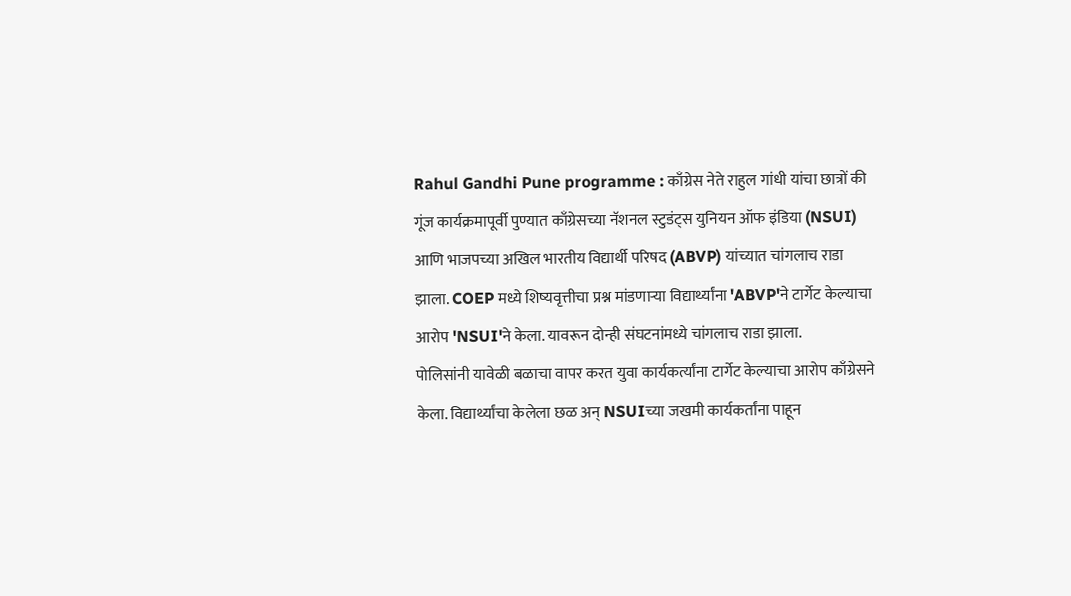Rahul Gandhi Pune programme : काँग्रेस नेते राहुल गांधी यांचा छात्रों की गूंज कार्यक्रमापूर्वी पुण्यात काँग्रेसच्या नॅशनल स्टुडंट्स युनियन ऑफ इंडिया (NSUI) आणि भाजपच्या अखिल भारतीय विद्यार्थी परिषद (ABVP) यांच्यात चांगलाच राडा झाला. COEP मध्ये शिष्यवृत्तीचा प्रश्न मांडणाऱ्या विद्यार्थ्यांना 'ABVP'ने टार्गेट केल्याचा आरोप 'NSUI'ने केला. यावरून दोन्ही संघटनांमध्ये चांगलाच राडा झाला.
पोलिसांनी यावेळी बळाचा वापर करत युवा कार्यकर्त्यांना टार्गेट केल्याचा आरोप काँग्रेसने केला. विद्यार्थ्यांचा केलेला छळ अन् NSUIच्या जखमी कार्यकर्तांना पाहून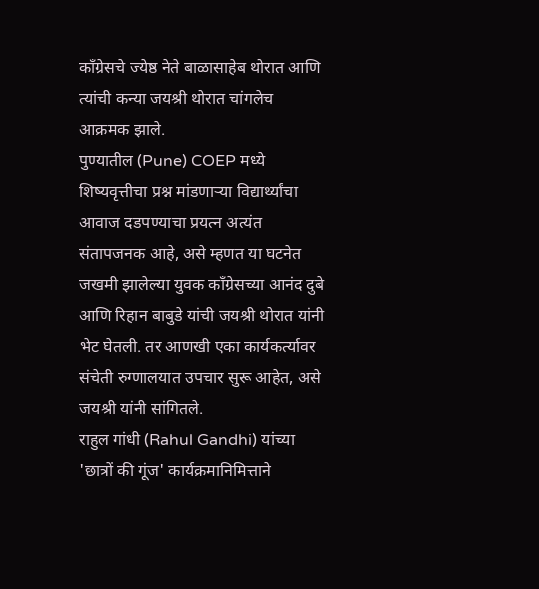काँग्रेसचे ज्येष्ठ नेते बाळासाहेब थोरात आणि त्यांची कन्या जयश्री थोरात चांगलेच आक्रमक झाले.
पुण्यातील (Pune) COEP मध्ये शिष्यवृत्तीचा प्रश्न मांडणाऱ्या विद्यार्थ्यांचा आवाज दडपण्याचा प्रयत्न अत्यंत संतापजनक आहे, असे म्हणत या घटनेत जखमी झालेल्या युवक काँग्रेसच्या आनंद दुबे आणि रिहान बाबुडे यांची जयश्री थोरात यांनी भेट घेतली. तर आणखी एका कार्यकर्त्यावर संचेती रुग्णालयात उपचार सुरू आहेत, असे जयश्री यांनी सांगितले.
राहुल गांधी (Rahul Gandhi) यांच्या 'छात्रों की गूंज' कार्यक्रमानिमित्ताने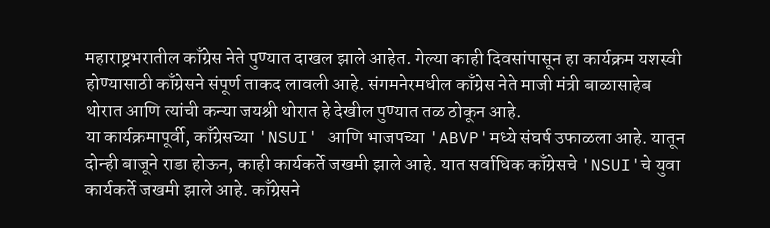महाराष्ट्रभरातील काँग्रेस नेते पुण्यात दाखल झाले आहेत. गेल्या काही दिवसांपासून हा कार्यक्रम यशस्वी होण्यासाठी काँग्रेसने संपूर्ण ताकद लावली आहे. संगमनेरमधील काँग्रेस नेते माजी मंत्री बाळासाहेब थोरात आणि त्यांची कन्या जयश्री थोरात हे देखील पुण्यात तळ ठोकून आहे.
या कार्यक्रमापूर्वी, काँग्रेसच्या 'NSUI' आणि भाजपच्या 'ABVP'मध्ये संघर्ष उफाळला आहे. यातून दोन्ही बाजूने राडा होऊन, काही कार्यकर्ते जखमी झाले आहे. यात सर्वाधिक काँग्रेसचे 'NSUI'चे युवा कार्यकर्ते जखमी झाले आहे. काँग्रेसने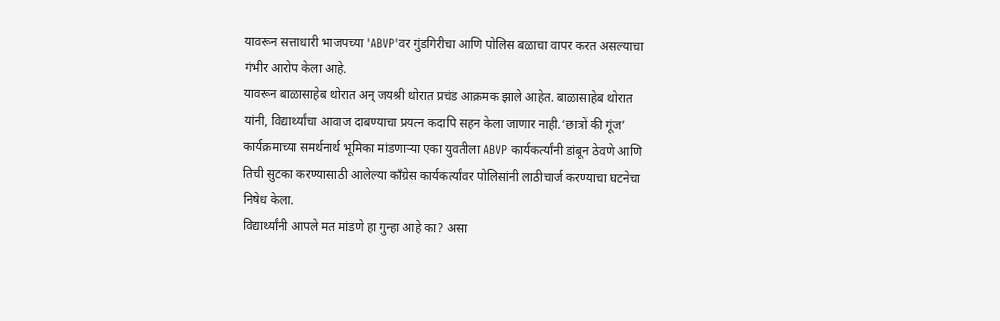यावरून सत्ताधारी भाजपच्या 'ABVP'वर गुंडगिरीचा आणि पोलिस बळाचा वापर करत असल्याचा गंभीर आरोप केला आहे.
यावरून बाळासाहेब थोरात अन् जयश्री थोरात प्रचंड आक्रमक झाले आहेत. बाळासाहेब थोरात यांनी, विद्यार्थ्यांचा आवाज दाबण्याचा प्रयत्न कदापि सहन केला जाणार नाही.‘छात्रों की गूंज’ कार्यक्रमाच्या समर्थनार्थ भूमिका मांडणाऱ्या एका युवतीला ABVP कार्यकर्त्यांनी डांबून ठेवणे आणि तिची सुटका करण्यासाठी आलेल्या काँग्रेस कार्यकर्त्यांवर पोलिसांनी लाठीचार्ज करण्याचा घटनेचा निषेध केला.
विद्यार्थ्यांनी आपले मत मांडणे हा गुन्हा आहे का? असा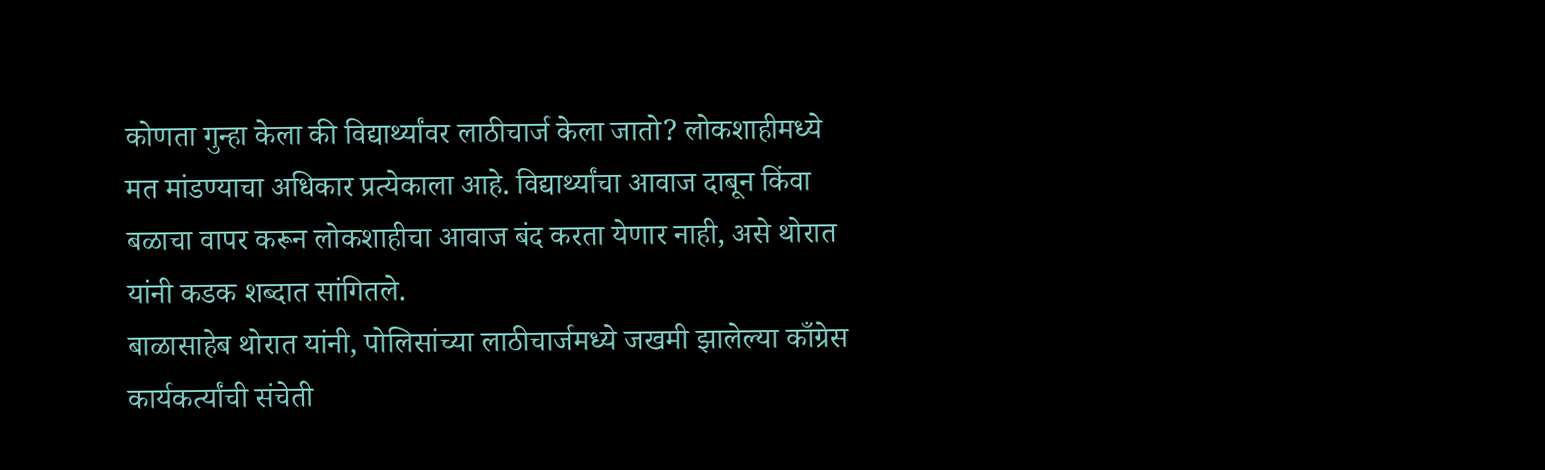कोणता गुन्हा केला की विद्यार्थ्यांवर लाठीचार्ज केला जातो? लोकशाहीमध्ये मत मांडण्याचा अधिकार प्रत्येकाला आहे. विद्यार्थ्यांचा आवाज दाबून किंवा बळाचा वापर करून लोकशाहीचा आवाज बंद करता येणार नाही, असे थोरात यांनी कडक शब्दात सांगितले.
बाळासाहेब थोरात यांनी, पोलिसांच्या लाठीचार्जमध्ये जखमी झालेल्या काँग्रेस कार्यकर्त्यांची संचेती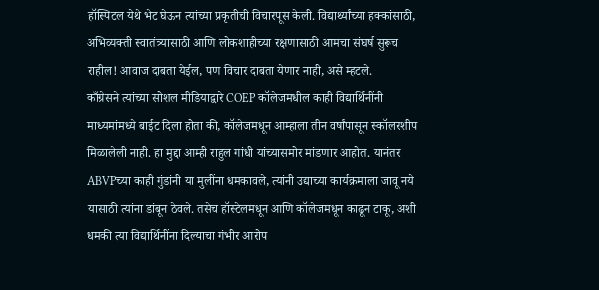हॉस्पिटल येथे भेट घेऊन त्यांच्या प्रकृतीची विचारपूस केली. विद्यार्थ्यांच्या हक्कांसाठी, अभिव्यक्ती स्वातंत्र्यासाठी आणि लोकशाहीच्या रक्षणासाठी आमचा संघर्ष सुरूच राहील! आवाज दाबता येईल, पण विचार दाबता येणार नाही, असे म्हटले.
काँग्रेसने त्यांच्या सोशल मीडियाद्वारे COEP कॉलेजमधील काही विद्यार्थिनींनी माध्यमांमध्ये बाईट दिला होता की, कॉलेजमधून आम्हाला तीन वर्षांपासून स्कॉलरशीप मिळालेली नाही. हा मुद्दा आम्ही राहुल गांधी यांच्यासमोर मांडणार आहोत. यानंतर ABVPच्या काही गुंडांनी या मुलींना धमकावले, त्यांनी उद्याच्या कार्यक्रमाला जावू नये यासाठी त्यांना डांबून ठेवले. तसेच हॉस्टेलमधून आणि कॉलेजमधून काढून टाकू, अशी धमकी त्या विद्यार्थिनींना दिल्याचा गंभीर आरोप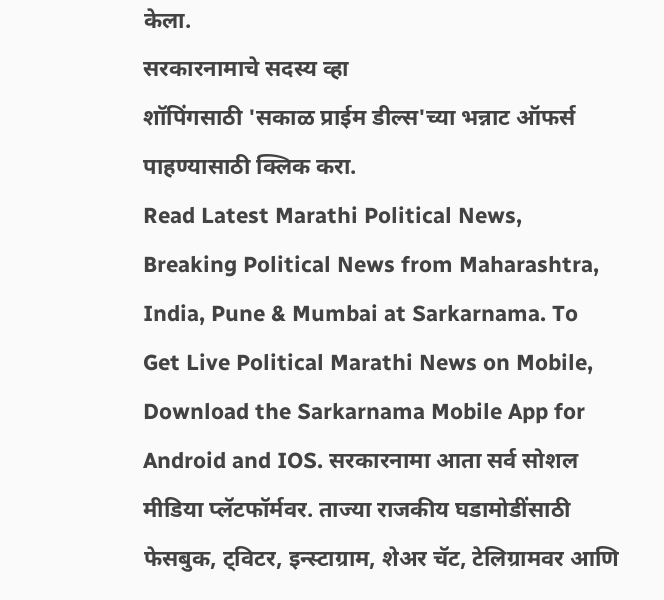केला.
सरकारनामाचे सदस्य व्हा
शॉपिंगसाठी 'सकाळ प्राईम डील्स'च्या भन्नाट ऑफर्स पाहण्यासाठी क्लिक करा.
Read Latest Marathi Political News, Breaking Political News from Maharashtra, India, Pune & Mumbai at Sarkarnama. To Get Live Political Marathi News on Mobile, Download the Sarkarnama Mobile App for Android and IOS. सरकारनामा आता सर्व सोशल मीडिया प्लॅटफॉर्मवर. ताज्या राजकीय घडामोडींसाठी फेसबुक, ट्विटर, इन्स्टाग्राम, शेअर चॅट, टेलिग्रामवर आणि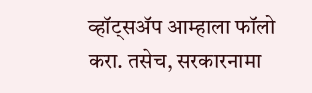व्हॉट्सॲप आम्हाला फॉलो करा. तसेच, सरकारनामा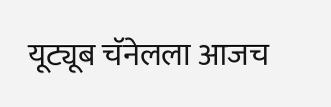यूट्यूब चॅनेलला आजच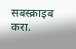सबस्क्राइब करा.